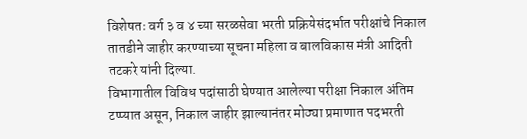विशेषतः वर्ग ३ व ४ च्या सरळसेवा भरती प्रक्रियेसंदर्भात परीक्षांचे निकाल तातडीने जाहीर करण्याच्या सूचना महिला व बालविकास मंत्री आदिती तटकरे यांनी दिल्या.
विभागातील विविध पदांसाठी घेण्यात आलेल्या परीक्षा निकाल अंतिम टप्प्यात असून, निकाल जाहीर झाल्यानंतर मोठ्या प्रमाणात पदभरती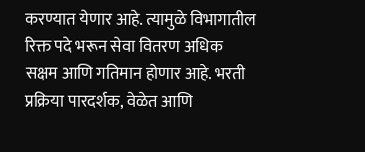करण्यात येणार आहे. त्यामुळे विभागातील रिक्त पदे भरून सेवा वितरण अधिक सक्षम आणि गतिमान होणार आहे. भरती प्रक्रिया पारदर्शक, वेळेत आणि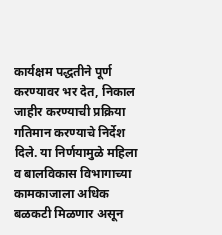कार्यक्षम पद्धतीने पूर्ण करण्यावर भर देत, निकाल जाहीर करण्याची प्रक्रिया गतिमान करण्याचे निर्देश दिले. या निर्णयामुळे महिला व बालविकास विभागाच्या कामकाजाला अधिक बळकटी मिळणार असून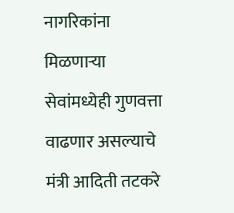नागरिकांना मिळणाऱ्या सेवांमध्येही गुणवत्ता वाढणार असल्याचे मंत्री आदिती तटकरे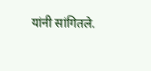यांनी सांगितले.